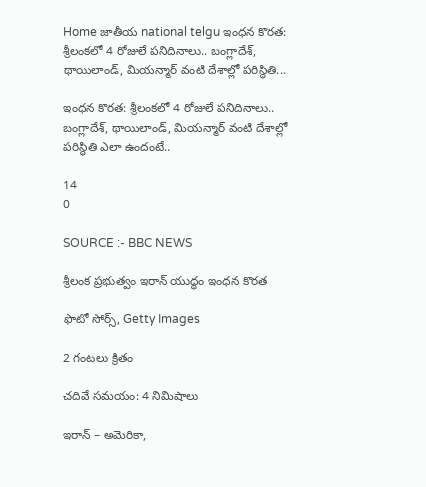Home జాతీయ national telgu ఇంధన కొరత: శ్రీలంకలో 4 రోజులే పనిదినాలు.. బంగ్లాదేశ్‌, థాయిలాండ్‌, మియన్మార్ వంటి దేశాల్లో పరిస్థితి...

ఇంధన కొరత: శ్రీలంకలో 4 రోజులే పనిదినాలు.. బంగ్లాదేశ్‌, థాయిలాండ్‌, మియన్మార్ వంటి దేశాల్లో పరిస్థితి ఎలా ఉందంటే..

14
0

SOURCE :- BBC NEWS

శ్రీలంక ప్రభుత్వం ఇరాన్ యుద్ధం ఇంధన కొరత

ఫొటో సోర్స్, Getty Images

2 గంటలు క్రితం

చదివే సమయం: 4 నిమిషాలు

ఇరాన్ – అమెరికా,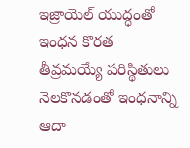ఇజ్రాయెల్ యుద్ధంతో ఇంధన కొరత తీవ్రమయ్యే పరిస్థితులు నెలకొనడంతో ఇంధనాన్ని ఆదా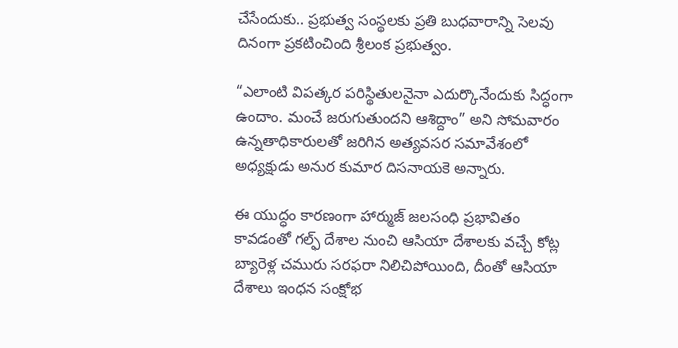చేసేందుకు.. ప్రభుత్వ సంస్థలకు ప్రతి బుధవారాన్ని సెలవు దినంగా ప్రకటించింది శ్రీలంక ప్రభుత్వం.

“ఎలాంటి విపత్కర పరిస్థితులనైనా ఎదుర్కొనేందుకు సిద్ధంగా ఉందాం. మంచే జరుగుతుందని ఆశిద్దాం” అని సోమవారం ఉన్నతాధికారులతో జరిగిన అత్యవసర సమావేశంలో అధ్యక్షుడు అనుర కుమార దిసనాయకె అన్నారు.

ఈ యుద్ధం కారణంగా హార్ముజ్ జలసంధి ప్రభావితం కావడంతో గల్ఫ్ దేశాల నుంచి ఆసియా దేశాలకు వచ్చే కోట్ల బ్యారెళ్ల చమురు సరఫరా నిలిచిపోయింది, దీంతో ఆసియా దేశాలు ఇంధన సంక్షోభ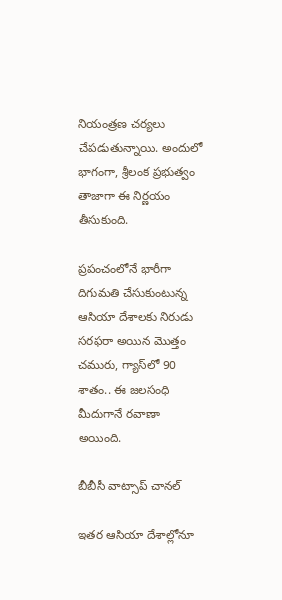నియంత్రణ చర్యలు చేపడుతున్నాయి. అందులో భాగంగా, శ్రీలంక ప్రభుత్వం తాజాగా ఈ నిర్ణయం తీసుకుంది.

ప్రపంచంలోనే భారీగా దిగుమతి చేసుకుంటున్న ఆసియా దేశాలకు నిరుడు సరఫరా అయిన మొత్తం చమురు, గ్యాస్‌లో 90 శాతం.. ఈ జలసంధి మీదుగానే రవాణా అయింది.

బీబీసీ వాట్సాప్ చానల్

ఇతర ఆసియా దేశాల్లోనూ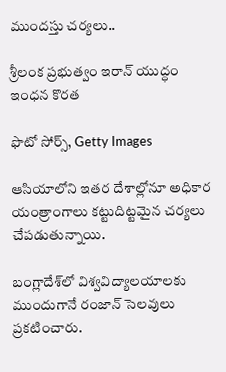ముందస్తు చర్యలు..

శ్రీలంక ప్రభుత్వం ఇరాన్ యుద్ధం ఇంధన కొరత

ఫొటో సోర్స్, Getty Images

ఆసియాలోని ఇతర దేశాల్లోనూ అధికార యంత్రాంగాలు కట్టుదిట్టమైన చర్యలు చేపడుతున్నాయి.

బంగ్లాదేశ్‌లో విశ్వవిద్యాలయాలకు ముందుగానే రంజాన్ సెలవులు ప్రకటించారు.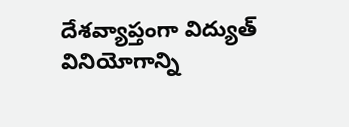దేశవ్యాప్తంగా విద్యుత్ వినియోగాన్ని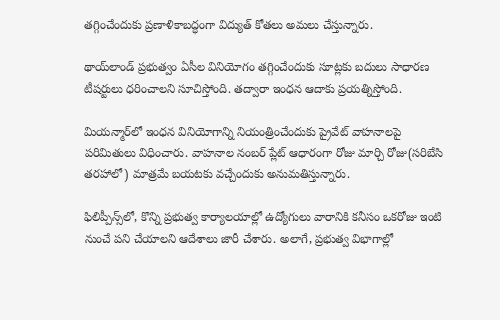తగ్గించేందుకు ప్రణాళికాబద్ధంగా విద్యుత్ కోతలు అమలు చేస్తున్నారు.

థాయ్‌లాండ్‌ ప్రభుత్వం ఏసీల వినియోగం తగ్గించేందుకు సూట్లకు బదులు సాధారణ టీషర్టులు ధరించాలని సూచిస్తోంది. తద్వారా ఇంధన ఆదాకు ప్రయత్నిస్తోంది.

మియన్మార్‌లో ఇంధన వినియోగాన్ని నియంత్రించేందుకు ప్రైవేట్ వాహనాలపై పరిమితులు విధించారు. వాహనాల నంబర్ ప్లేట్ ఆధారంగా రోజు మార్చి రోజు(సరిబేసి తరహాలో) మాత్రమే బయటకు వచ్చేందుకు అనుమతిస్తున్నారు.

ఫిలిప్పీన్స్‌లో, కొన్ని ప్రభుత్వ కార్యాలయాల్లో ఉద్యోగులు వారానికి కనీసం ఒకరోజు ఇంటి నుంచే పని చేయాలని ఆదేశాలు జారీ చేశారు. అలాగే, ప్రభుత్వ విభాగాల్లో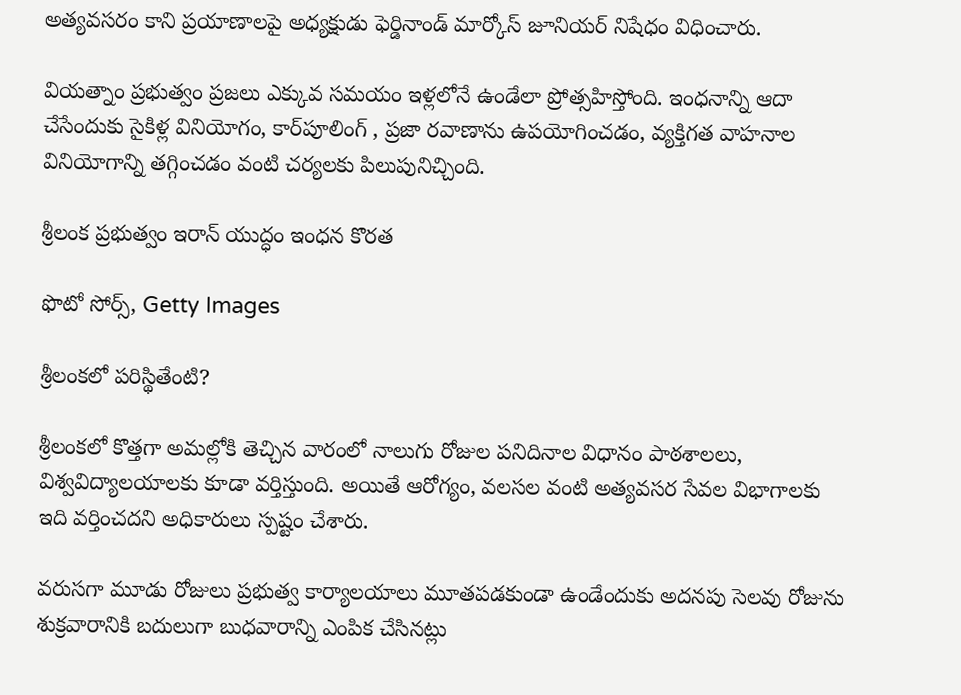అత్యవసరం కాని ప్రయాణాలపై అధ్యక్షుడు ఫెర్డినాండ్ మార్కోస్ జూనియర్ నిషేధం విధించారు.

వియత్నాం ప్రభుత్వం ప్రజలు ఎక్కువ సమయం ఇళ్లలోనే ఉండేలా ప్రోత్సహిస్తోంది. ఇంధనాన్ని ఆదా చేసేందుకు సైకిళ్ల వినియోగం, కార్‌పూలింగ్ , ప్రజా రవాణాను ఉపయోగించడం, వ్యక్తిగత వాహనాల వినియోగాన్ని తగ్గించడం వంటి చర్యలకు పిలుపునిచ్చింది.

శ్రీలంక ప్రభుత్వం ఇరాన్ యుద్ధం ఇంధన కొరత

ఫొటో సోర్స్, Getty Images

శ్రీలంకలో పరిస్థితేంటి?

శ్రీలంకలో కొత్తగా అమల్లోకి తెచ్చిన వారంలో నాలుగు రోజుల పనిదినాల విధానం పాఠశాలలు, విశ్వవిద్యాలయాలకు కూడా వర్తిస్తుంది. అయితే ఆరోగ్యం, వలసల వంటి అత్యవసర సేవల విభాగాలకు ఇది వర్తించదని అధికారులు స్పష్టం చేశారు.

వరుసగా మూడు రోజులు ప్రభుత్వ కార్యాలయాలు మూతపడకుండా ఉండేందుకు అదనపు సెలవు రోజును శుక్రవారానికి బదులుగా బుధవారాన్ని ఎంపిక చేసినట్లు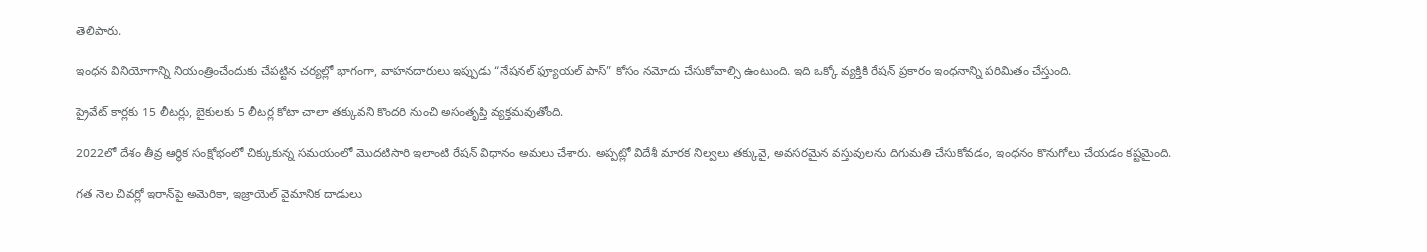తెలిపారు.

ఇంధన వినియోగాన్ని నియంత్రించేందుకు చేపట్టిన చర్యల్లో భాగంగా, వాహనదారులు ఇప్పుడు “నేషనల్ ఫ్యూయల్ పాస్” కోసం నమోదు చేసుకోవాల్సి ఉంటుంది. ఇది ఒక్కో వ్యక్తికి రేషన్ ప్రకారం ఇంధనాన్ని పరిమితం చేస్తుంది.

ప్రైవేట్ కార్లకు 15 లీటర్లు, బైకులకు 5 లీటర్ల కోటా చాలా తక్కువని కొందరి నుంచి అసంతృప్తి వ్యక్తమవుతోంది.

2022లో దేశం తీవ్ర ఆర్థిక సంక్షోభంలో చిక్కుకున్న సమయంలో మొదటిసారి ఇలాంటి రేషన్ విధానం అమలు చేశారు. అప్పట్లో విదేశీ మారక నిల్వలు తక్కువై, అవసరమైన వస్తువులను దిగుమతి చేసుకోవడం, ఇంధనం కొనుగోలు చేయడం కష్టమైంది.

గత నెల చివర్లో ఇరాన్‌పై అమెరికా, ఇజ్రాయెల్ వైమానిక దాడులు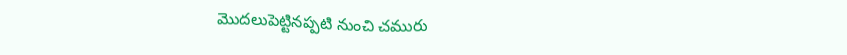మొదలుపెట్టినప్పటి నుంచి చమురు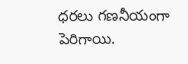ధరలు గణనీయంగా పెరిగాయి.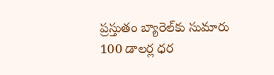ప్రస్తుతం బ్యారెల్‌కు సుమారు 100 డాలర్ల ధర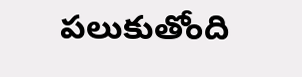పలుకుతోంది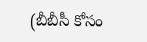(బీబీసీ కోసం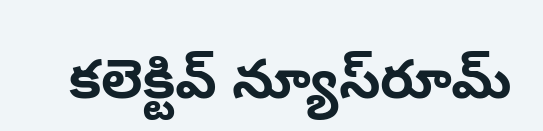కలెక్టివ్ న్యూస్‌రూమ్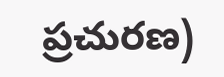ప్రచురణ)